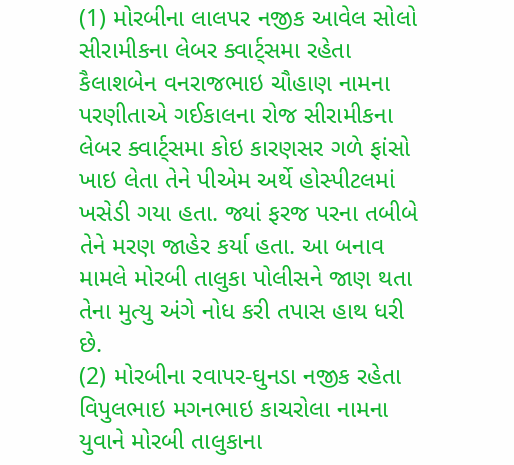(1) મોરબીના લાલપર નજીક આવેલ સોલો સીરામીકના લેબર ક્વાર્ટ્સમા રહેતા કૈલાશબેન વનરાજભાઇ ચૌહાણ નામના પરણીતાએ ગઈકાલના રોજ સીરામીકના લેબર ક્વાર્ટ્સમા કોઇ કારણસર ગળે ફાંસો ખાઇ લેતા તેને પીએમ અર્થે હોસ્પીટલમાં ખસેડી ગયા હતા. જ્યાં ફરજ પરના તબીબે તેને મરણ જાહેર કર્યા હતા. આ બનાવ મામલે મોરબી તાલુકા પોલીસને જાણ થતા તેના મુત્યુ અંગે નોધ કરી તપાસ હાથ ધરી છે.
(2) મોરબીના રવાપર-ઘુનડા નજીક રહેતા વિપુલભાઇ મગનભાઇ કાચરોલા નામના યુવાને મોરબી તાલુકાના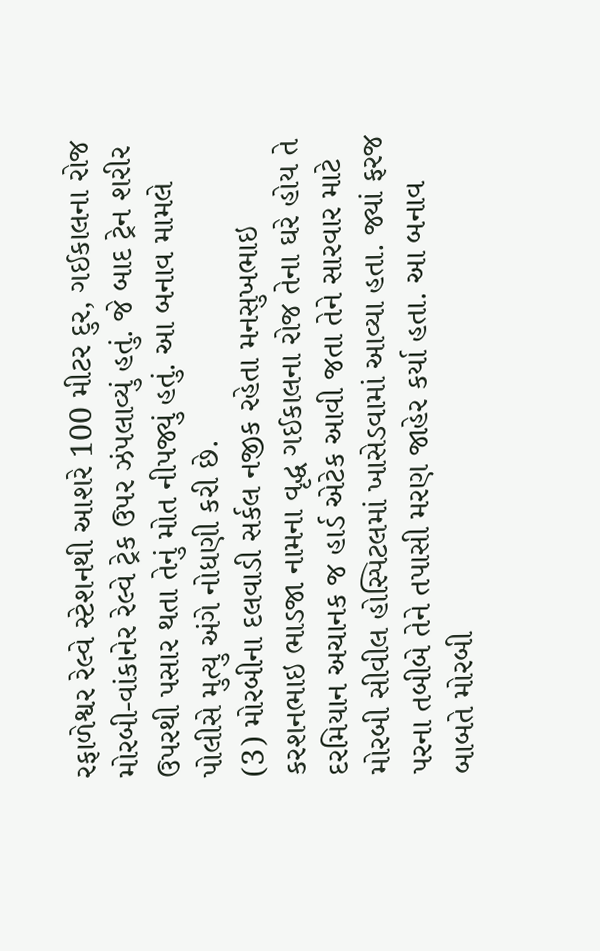રફાળેશ્વર રેલ્વે સ્ટેશનથી આશરે 100 મીટર દુર, ગઈકાલના રોજ મોરબી-વાંકાનેર રેલ્વે ટ્રેક ઉપર ઝંપલાવ્યું હતું. જે બાદ ટ્રેન શરીર ઉપરથી પસાર થતા તેનું મોત નીપજ્યું હતું. આ બનાવ મામલે પોલીસે મુત્યુ અંગે નોધણી કરી છે.
(3) મોરબીના દલવાડી સર્કલ નજીક રહેતા મનસુખભાઇ કરશનભાઇ ભાડજા નામના વૃદ્ધ ગઈકાલના રોજ તેના ઘરે હોય તે દરમિયાન અચાનક જ હાર્ડ એટેક આવી જતા તેને સારવાર માટે મોરબી સીવીલ હોસ્પિટલમાં ખાસેડવામાં આવ્યા હતા. જ્યાં ફરજ પરના તબીબે તેને તપાસી મરણ જાહેર કર્યા હતા. આ બનાવ બાબતે મોરબી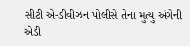સીટી એ-ડીવીઝન પોલીસે તેના મુત્યુ અંગેની એડી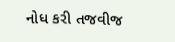નોધ કરી તજવીજ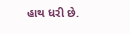હાથ ધરી છે.